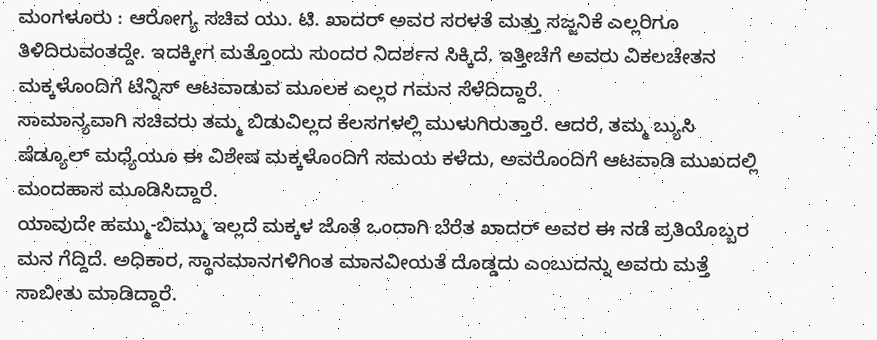ಮಂಗಳೂರು : ಆರೋಗ್ಯ ಸಚಿವ ಯು. ಟಿ. ಖಾದರ್ ಅವರ ಸರಳತೆ ಮತ್ತು ಸಜ್ಜನಿಕೆ ಎಲ್ಲರಿಗೂ ತಿಳಿದಿರುವಂತದ್ದೇ. ಇದಕ್ಕೀಗ ಮತ್ತೊಂದು ಸುಂದರ ನಿದರ್ಶನ ಸಿಕ್ಕಿದೆ. ಇತ್ತೀಚೆಗೆ ಅವರು ವಿಕಲಚೇತನ ಮಕ್ಕಳೊಂದಿಗೆ ಟೆನ್ನಿಸ್ ಆಟವಾಡುವ ಮೂಲಕ ಎಲ್ಲರ ಗಮನ ಸೆಳೆದಿದ್ದಾರೆ.
ಸಾಮಾನ್ಯವಾಗಿ ಸಚಿವರು ತಮ್ಮ ಬಿಡುವಿಲ್ಲದ ಕೆಲಸಗಳಲ್ಲಿ ಮುಳುಗಿರುತ್ತಾರೆ. ಆದರೆ, ತಮ್ಮ ಬ್ಯುಸಿ ಷೆಡ್ಯೂಲ್ ಮಧ್ಯೆಯೂ ಈ ವಿಶೇಷ ಮಕ್ಕಳೊಂದಿಗೆ ಸಮಯ ಕಳೆದು, ಅವರೊಂದಿಗೆ ಆಟವಾಡಿ ಮುಖದಲ್ಲಿ ಮಂದಹಾಸ ಮೂಡಿಸಿದ್ದಾರೆ.
ಯಾವುದೇ ಹಮ್ಮು-ಬಿಮ್ಮು ಇಲ್ಲದೆ ಮಕ್ಕಳ ಜೊತೆ ಒಂದಾಗಿ ಬೆರೆತ ಖಾದರ್ ಅವರ ಈ ನಡೆ ಪ್ರತಿಯೊಬ್ಬರ ಮನ ಗೆದ್ದಿದೆ. ಅಧಿಕಾರ, ಸ್ಥಾನಮಾನಗಳಿಗಿಂತ ಮಾನವೀಯತೆ ದೊಡ್ಡದು ಎಂಬುದನ್ನು ಅವರು ಮತ್ತೆ ಸಾಬೀತು ಮಾಡಿದ್ದಾರೆ.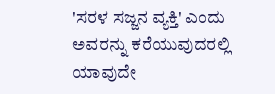'ಸರಳ ಸಜ್ಜನ ವ್ಯಕ್ತಿ' ಎಂದು ಅವರನ್ನು ಕರೆಯುವುದರಲ್ಲಿ ಯಾವುದೇ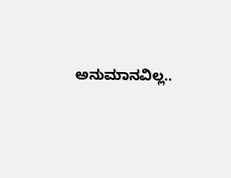ಅನುಮಾನವಿಲ್ಲ..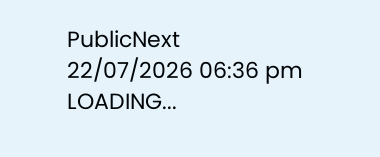PublicNext
22/07/2026 06:36 pm
LOADING...